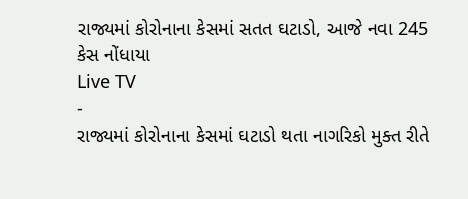રાજ્યમાં કોરોનાના કેસમાં સતત ઘટાડો, આજે નવા 245 કેસ નોંધાયા
Live TV
-
રાજ્યમાં કોરોનાના કેસમાં ઘટાડો થતા નાગરિકો મુક્ત રીતે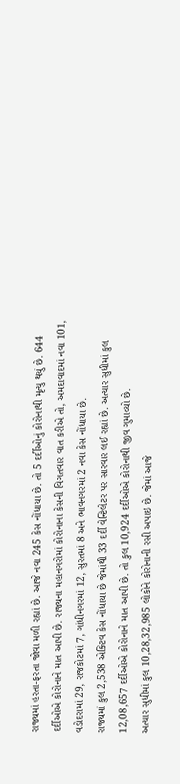રાજ્યમાં હરતા-ફરતા જોવા મળી રહ્યાં છે. આજે નવા 245 કેસ નોંધાયા છે. તો 5 દર્દીઓનું કોરોનાથી મૃત્યુ થયું છે. 644 દર્દીઓએ કોરોનાને માત આપી છે. રાજ્યના મહાનગરોમાં કોરોનાના કેસની વિગતવાર વાત કરીએ તો, અમદાવાદમાં નવા 101, વડોદરામાં 29, રાજકોટમાં 7, ગાંધીનગરમાં 12, સુરતમાં 8 અને ભાવનગરમાં 2 નવા કેસ નોંધાયા છે.
રાજ્યમાં કુલ 2,538 એક્ટિવ કેસ નોંધાયા છે જેમાંથી 33 દર્દી વેન્ટિલેટર પર સારવાર લઈ રહ્યાં છે. અત્યાર સુધીમાં કુલ 12,08,657 દર્દીઓએ કોરોનાને માત આપી છે. તો કુલ 10,924 દર્દીઓએ કોરોનાથી જીવ ગુમાવ્યો છે.
અત્યાર સુધીમાં કુલ 10,28,32,985 લોકોને કોરોનાની રસી અપાઇ છે. જેમાં આજે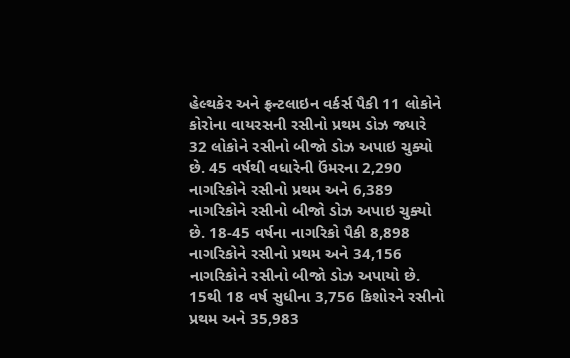હેલ્થકેર અને ફ્રન્ટલાઇન વર્કર્સ પૈકી 11 લોકોને કોરોના વાયરસની રસીનો પ્રથમ ડોઝ જ્યારે 32 લોકોને રસીનો બીજો ડોઝ અપાઇ ચુક્યો છે. 45 વર્ષથી વધારેની ઉંમરના 2,290 નાગરિકોને રસીનો પ્રથમ અને 6,389 નાગરિકોને રસીનો બીજો ડોઝ અપાઇ ચુક્યો છે. 18-45 વર્ષના નાગરિકો પૈકી 8,898 નાગરિકોને રસીનો પ્રથમ અને 34,156 નાગરિકોને રસીનો બીજો ડોઝ અપાયો છે. 15થી 18 વર્ષ સુધીના 3,756 કિશોરને રસીનો પ્રથમ અને 35,983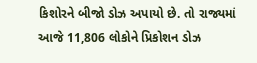કિશોરને બીજો ડોઝ અપાયો છે. તો રાજ્યમાં આજે 11,806 લોકોને પ્રિકોશન ડોઝ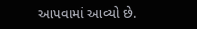આપવામાં આવ્યો છે.